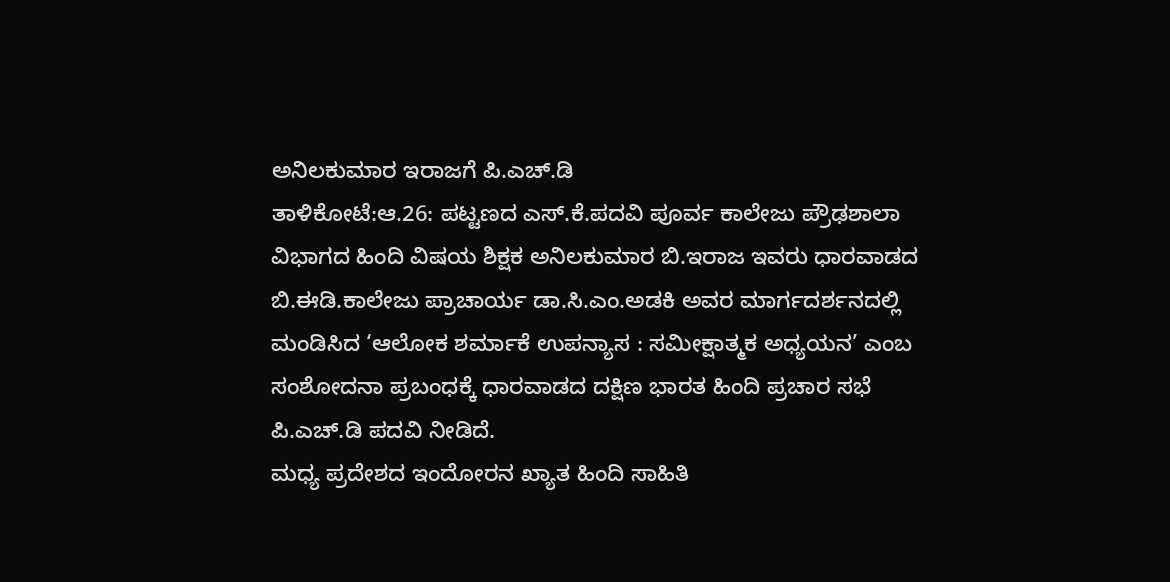ಅನಿಲಕುಮಾರ ಇರಾಜಗೆ ಪಿ.ಎಚ್.ಡಿ
ತಾಳಿಕೋಟೆ:ಆ.26: ಪಟ್ಟಣದ ಎಸ್.ಕೆ.ಪದವಿ ಪೂರ್ವ ಕಾಲೇಜು ಪ್ರೌಢಶಾಲಾ ವಿಭಾಗದ ಹಿಂದಿ ವಿಷಯ ಶಿಕ್ಷಕ ಅನಿಲಕುಮಾರ ಬಿ.ಇರಾಜ ಇವರು ಧಾರವಾಡದ ಬಿ.ಈಡಿ.ಕಾಲೇಜು ಪ್ರಾಚಾರ್ಯ ಡಾ.ಸಿ.ಎಂ.ಅಡಕಿ ಅವರ ಮಾರ್ಗದರ್ಶನದಲ್ಲಿ ಮಂಡಿಸಿದ ‘ಆಲೋಕ ಶರ್ಮಾಕೆ ಉಪನ್ಯಾಸ : ಸಮೀಕ್ಷಾತ್ಮಕ ಅಧ್ಯಯನ’ ಎಂಬ ಸಂಶೋದನಾ ಪ್ರಬಂಧಕ್ಕೆ ಧಾರವಾಡದ ದಕ್ಷಿಣ ಭಾರತ ಹಿಂದಿ ಪ್ರಚಾರ ಸಭೆ ಪಿ.ಎಚ್.ಡಿ ಪದವಿ ನೀಡಿದೆ.
ಮಧ್ಯ ಪ್ರದೇಶದ ಇಂದೋರನ ಖ್ಯಾತ ಹಿಂದಿ ಸಾಹಿತಿ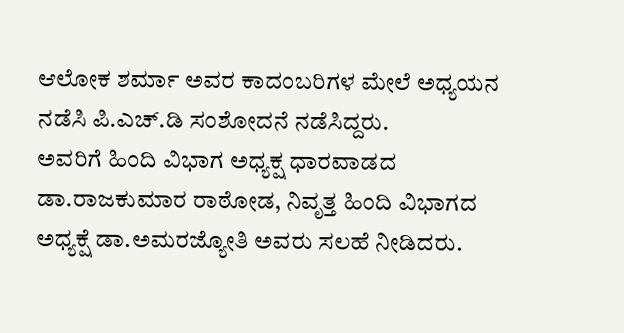ಆಲೋಕ ಶರ್ಮಾ ಅವರ ಕಾದಂಬರಿಗಳ ಮೇಲೆ ಅಧ್ಯಯನ ನಡೆಸಿ ಪಿ.ಎಚ್.ಡಿ ಸಂಶೋದನೆ ನಡೆಸಿದ್ದರು.
ಅವರಿಗೆ ಹಿಂದಿ ವಿಭಾಗ ಅಧ್ಯಕ್ಷ ಧಾರವಾಡದ ಡಾ.ರಾಜಕುಮಾರ ರಾಠೋಡ, ನಿವೃತ್ತ ಹಿಂದಿ ವಿಭಾಗದ ಅಧ್ಯಕ್ಷೆ ಡಾ.ಅಮರಜ್ಯೋತಿ ಅವರು ಸಲಹೆ ನೀಡಿದರು.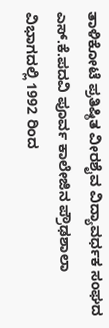ತಾಳಿಕೋಟೆ ಪ್ರತಿಷ್ಠಿತ ವೀರಶೈವ ವಿದ್ಯಾವರ್ಧಕ ಸಂಘದ ಎಸ್.ಕೆ.ಪದವಿ ಪೂರ್ವ ಕಾಲೇಜಿನ ಪ್ರೌಢಶಾಲಾ ವಿಭಾಗದಲ್ಲಿ 1992 ರಿಂದ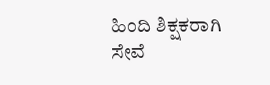ಹಿಂದಿ ಶಿಕ್ಷಕರಾಗಿ ಸೇವೆ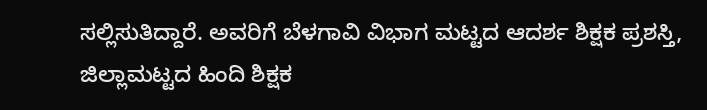ಸಲ್ಲಿಸುತಿದ್ದಾರೆ. ಅವರಿಗೆ ಬೆಳಗಾವಿ ವಿಭಾಗ ಮಟ್ಟದ ಆದರ್ಶ ಶಿಕ್ಷಕ ಪ್ರಶಸ್ತಿ, ಜಿಲ್ಲಾಮಟ್ಟದ ಹಿಂದಿ ಶಿಕ್ಷಕ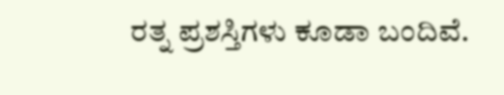ರತ್ನ ಪ್ರಶಸ್ತಿಗಳು ಕೂಡಾ ಬಂದಿವೆ.